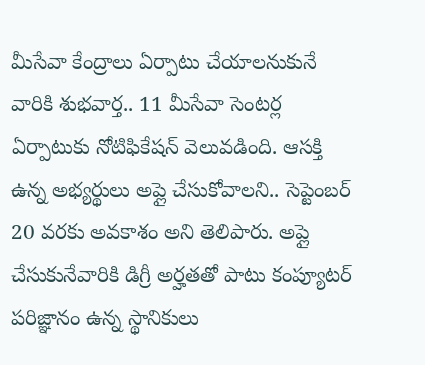మీసేవా కేంద్రాలు ఏర్పాటు చేయాలనుకునే వారికి శుభవార్త.. 11 మీసేవా సెంటర్ల ఏర్పాటుకు నోటిఫికేషన్ వెలువడింది. ఆసక్తి ఉన్న అభ్యర్థులు అప్లై చేసుకోవాలని.. సెప్టెంబర్ 20 వరకు అవకాశం అని తెలిపారు. అప్లై చేసుకునేవారికి డిగ్రీ అర్హతతో పాటు కంప్యూటర్ పరిజ్ఞానం ఉన్న స్థానికులు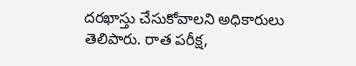దరఖాస్తు చేసుకోవాలని అధికారులు తెలిపారు. రాత పరీక్ష,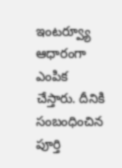ఇంటర్వ్యూ ఆధారంగా ఎంపిక చేస్తారు. దీనికి సంబంధించిన పూర్తి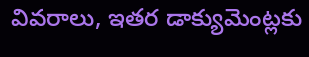వివరాలు, ఇతర డాక్యుమెంట్లకు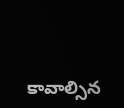కావాల్సిన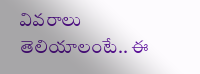వివరాలు తెలియాలంటే.. ఈ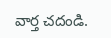వార్త చదండి.